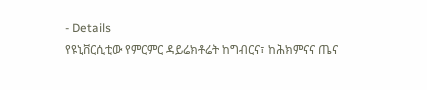- Details
የዩኒቨርሲቲው የምርምር ዳይሬክቶሬት ከግብርና፣ ከሕክምናና ጤና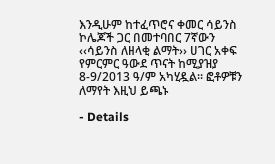እንዲሁም ከተፈጥሮና ቀመር ሳይንስ ኮሌጆች ጋር በመተባበር 7ኛውን ‹‹ሳይንስ ለዘላቂ ልማት›› ሀገር አቀፍ የምርምር ዓውደ ጥናት ከሚያዝያ 8-9/2013 ዓ/ም አካሂዷል፡፡ ፎቶዎቹን ለማየት እዚህ ይጫኑ

- Details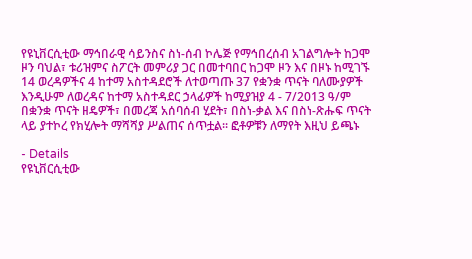የዩኒቨርሲቲው ማኅበራዊ ሳይንስና ስነ-ሰብ ኮሌጅ የማኅበረሰብ አገልግሎት ከጋሞ ዞን ባህል፣ ቱሪዝምና ስፖርት መምሪያ ጋር በመተባበር ከጋሞ ዞን እና በዞኑ ከሚገኙ 14 ወረዳዎችና 4 ከተማ አስተዳደሮች ለተወጣጡ 37 የቋንቋ ጥናት ባለሙያዎች እንዲሁም ለወረዳና ከተማ አስተዳደር ኃላፊዎች ከሚያዝያ 4 - 7/2013 ዓ/ም በቋንቋ ጥናት ዘዴዎች፣ በመረጃ አሰባሰብ ሂደት፣ በስነ-ቃል እና በስነ-ጽሑፍ ጥናት ላይ ያተኮረ የክሂሎት ማሻሻያ ሥልጠና ሰጥቷል፡፡ ፎቶዎቹን ለማየት እዚህ ይጫኑ

- Details
የዩኒቨርሲቲው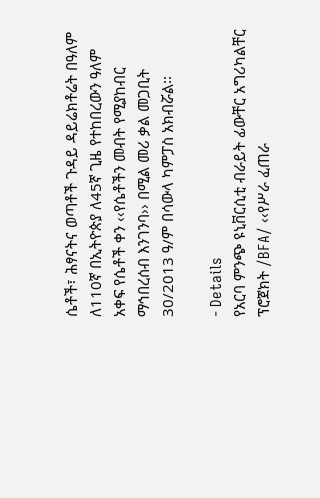ሴቶች፣ ሕፃናትና ወጣቶች ጉዳይ ዳይሬክቶሬት በዓለም ለ110ኛ በኢትዮጵያ ለ45ኛ ጊዜ የተከበረውን ዓለም አቀፍ የሴቶች ቀን ‹‹የሴቶችን መብት የሚያከብር ማኅበረሰብ እንገንባ›› በሚል መሪ ቃል መጋቢት 30/2013 ዓ/ም በሳውላ ካምፓስ አክብሯል፡፡

- Details
የአርባ ምንጭ ዩኒቨርሲቲ ብራይት ፊውቸር አግሪካልቸር ፕሮጀክት /BFA/ ‹‹የሥራ ፈጠራ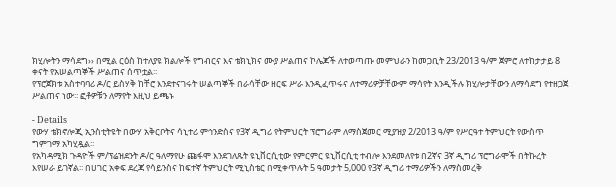ክሂሎትን ማሳደግ›› በሚል ርዕስ ከተለያዩ ክልሎች የግብርና እና ቴክኒክና ሙያ ሥልጠና ኮሌጆች ለተወጣጡ መምህራን ከመጋቢት 23/2013 ዓ/ም ጀምሮ ለተከታታይ 8 ቀናት የአሠልጣኞች ሥልጠና ሰጥቷል፡፡
የፕሮጀክቱ አስተባባሪ ዶ/ር ይስሃቅ ከቸሮ እንደተናገሩት ሠልጣኞች በራሳቸው ዘርፍ ሥራ እንዲፈጥሩና ለተማሪዎቻቸውም ማሳየት እንዲችሉ ክሂሎታቸውን ለማሳደግ የተዘጋጀ ሥልጠና ነው፡፡ ፎቶዎቹን ለማየት እዚህ ይጫኑ

- Details
የውሃ ቴክኖሎጂ ኢንስቲትዩት በውሃ አቅርቦትና ሳኒተሪ ምኅንድስና የ3ኛ ዲግሪ የትምህርት ፕሮግራም ለማስጀመር ሚያዝያ 2/2013 ዓ/ም የሥርዓተ ትምህርት የውስጥ ግምገማ አካሂዷል፡፡
የአካዳሚክ ጉዳዮች ም/ፕሬዝደንት ዶ/ር ዓለማየሁ ጩፋሞ እንደገለጹት ዩኒቨርሲቲው የምርምር ዩኒቨርሲቲ ተብሎ እንደመለየቱ በ2ኛና 3ኛ ዲግሪ ፕሮግራሞች በትኩረት እየሠራ ይገኛል፡፡ በሀገር አቀፍ ደረጃ የሳይንስና ከፍተኛ ትምህርት ሚኒስቴር በሚቀጥሉት 5 ዓመታት 5,000 የ3ኛ ዲግሪ ተማሪዎችን ለማስመረቅ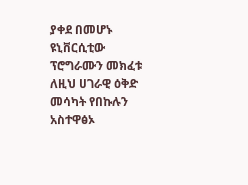ያቀደ በመሆኑ ዩኒቨርሲቲው ፕሮግራሙን መክፈቱ ለዚህ ሀገራዊ ዕቅድ መሳካት የበኩሉን አስተዋፅኦ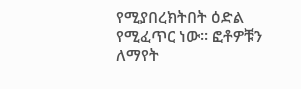የሚያበረክትበት ዕድል የሚፈጥር ነው፡፡ ፎቶዎቹን ለማየት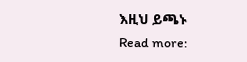እዚህ ይጫኑ
Read more: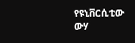የዩኒቨርሲቲው ውሃ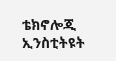ቴክኖሎጂ ኢንስቲትዩት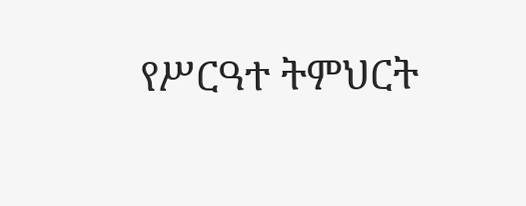የሥርዓተ ትምህርት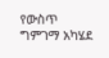የውስጥ ግምገማ አካሄደ